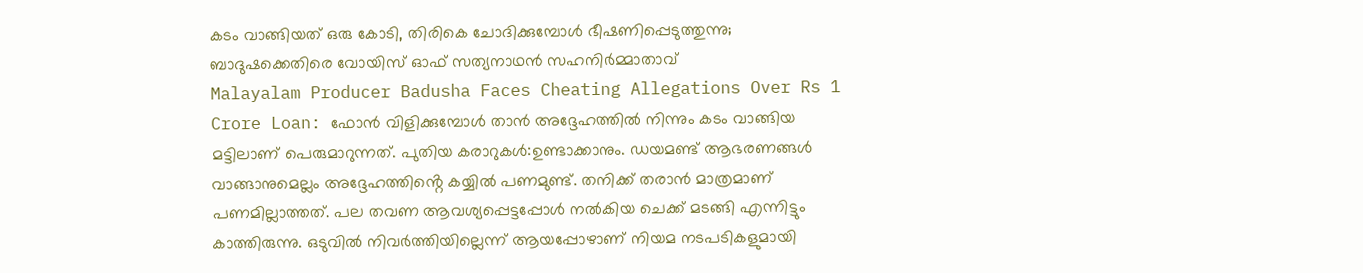കടം വാങ്ങിയത് ഒരു കോടി, തിരികെ ചോദിക്കുമ്പോൾ ഭീഷണിപ്പെടുത്തുന്നു; ബാദുഷക്കെതിരെ വോയിസ് ഓഫ് സത്യനാഥൻ സഹനിർമ്മാതാവ്
Malayalam Producer Badusha Faces Cheating Allegations Over Rs 1 Crore Loan: ഫോൻ വിളിക്കുമ്പോൾ താൻ അദ്ദേഹത്തിൽ നിന്നും കടം വാങ്ങിയ മട്ടിലാണ് പെരുമാറുന്നത്. പുതിയ കരാറുകൾ:ഉണ്ടാക്കാനും. ഡയമണ്ട് ആഭരണങ്ങൾ വാങ്ങാനുമെല്ലം അദ്ദേഹത്തിൻ്റെ കയ്യിൽ പണമുണ്ട്. തനിക്ക് തരാൻ മാത്രമാണ് പണമില്ലാത്തത്. പല തവണ ആവശ്യപ്പെട്ടപ്പോൾ നൽകിയ ചെക്ക് മടങ്ങി എന്നിട്ടും കാത്തിരുന്നു. ഒടുവിൽ നിവർത്തിയില്ലെന്ന് ആയപ്പോഴാണ് നിയമ നടപടികളുമായി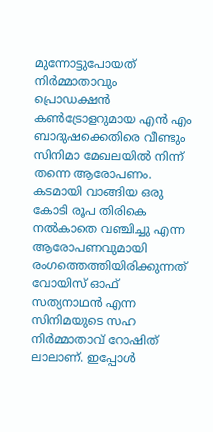മുന്നോട്ടുപോയത്
നിർമ്മാതാവും പ്രൊഡക്ഷൻ കൺട്രോളറുമായ എൻ എം ബാദുഷക്കെതിരെ വീണ്ടും സിനിമാ മേഖലയിൽ നിന്ന് തന്നെ ആരോപണം. കടമായി വാങ്ങിയ ഒരു കോടി രൂപ തിരികെ നൽകാതെ വഞ്ചിച്ചു എന്ന ആരോപണവുമായി രംഗത്തെത്തിയിരിക്കുന്നത് വോയിസ് ഓഫ് സത്യനാഥൻ എന്ന സിനിമയുടെ സഹ നിർമ്മാതാവ് റോഷിത് ലാലാണ്. ഇപ്പോൾ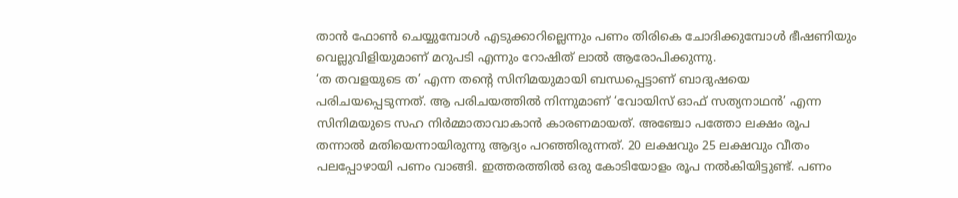താൻ ഫോൺ ചെയ്യുമ്പോൾ എടുക്കാറില്ലെന്നും പണം തിരികെ ചോദിക്കുമ്പോൾ ഭീഷണിയും വെല്ലുവിളിയുമാണ് മറുപടി എന്നും റോഷിത് ലാൽ ആരോപിക്കുന്നു.
‘ത തവളയുടെ ത’ എന്ന തൻ്റെ സിനിമയുമായി ബന്ധപ്പെട്ടാണ് ബാദുഷയെ പരിചയപ്പെടുന്നത്. ആ പരിചയത്തിൽ നിന്നുമാണ് ‘വോയിസ് ഓഫ് സത്യനാഥൻ’ എന്ന സിനിമയുടെ സഹ നിർമ്മാതാവാകാൻ കാരണമായത്. അഞ്ചോ പത്തോ ലക്ഷം രൂപ തന്നാൽ മതിയെന്നായിരുന്നു ആദ്യം പറഞ്ഞിരുന്നത്. 20 ലക്ഷവും 25 ലക്ഷവും വീതം പലപ്പോഴായി പണം വാങ്ങി. ഇത്തരത്തിൽ ഒരു കോടിയോളം രൂപ നൽകിയിട്ടുണ്ട്. പണം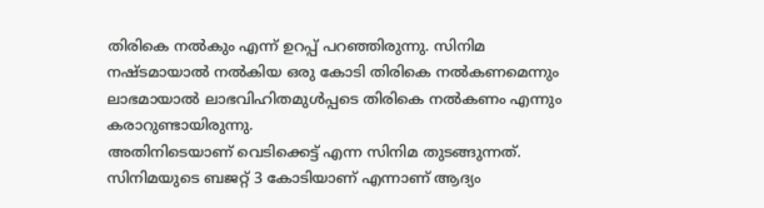തിരികെ നൽകും എന്ന് ഉറപ്പ് പറഞ്ഞിരുന്നു. സിനിമ നഷ്ടമായാൽ നൽകിയ ഒരു കോടി തിരികെ നൽകണമെന്നും ലാഭമായാൽ ലാഭവിഹിതമുൾപ്പടെ തിരികെ നൽകണം എന്നും കരാറുണ്ടായിരുന്നു.
അതിനിടെയാണ് വെടിക്കെട്ട് എന്ന സിനിമ തുടങ്ങുന്നത്. സിനിമയുടെ ബജറ്റ് 3 കോടിയാണ് എന്നാണ് ആദ്യം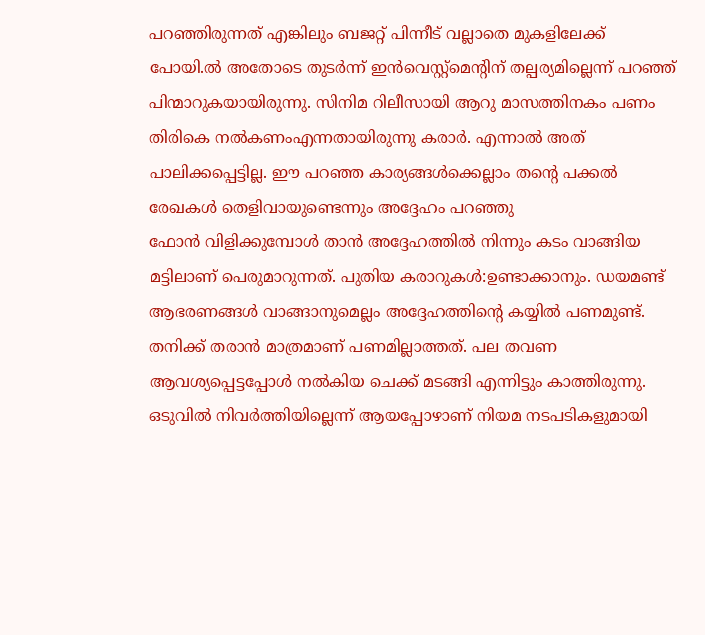പറഞ്ഞിരുന്നത് എങ്കിലും ബജറ്റ് പിന്നീട് വല്ലാതെ മുകളിലേക്ക് പോയി.ൽ അതോടെ തുടർന്ന് ഇൻവെസ്റ്റ്മെൻ്റിന് തല്പര്യമില്ലെന്ന് പറഞ്ഞ് പിന്മാറുകയായിരുന്നു. സിനിമ റിലീസായി ആറു മാസത്തിനകം പണം തിരികെ നൽകണംഎന്നതായിരുന്നു കരാർ. എന്നാൽ അത് പാലിക്കപ്പെട്ടില്ല. ഈ പറഞ്ഞ കാര്യങ്ങൾക്കെല്ലാം തൻ്റെ പക്കൽ രേഖകൾ തെളിവായുണ്ടെന്നും അദ്ദേഹം പറഞ്ഞു
ഫോൻ വിളിക്കുമ്പോൾ താൻ അദ്ദേഹത്തിൽ നിന്നും കടം വാങ്ങിയ മട്ടിലാണ് പെരുമാറുന്നത്. പുതിയ കരാറുകൾ:ഉണ്ടാക്കാനും. ഡയമണ്ട് ആഭരണങ്ങൾ വാങ്ങാനുമെല്ലം അദ്ദേഹത്തിൻ്റെ കയ്യിൽ പണമുണ്ട്. തനിക്ക് തരാൻ മാത്രമാണ് പണമില്ലാത്തത്. പല തവണ ആവശ്യപ്പെട്ടപ്പോൾ നൽകിയ ചെക്ക് മടങ്ങി എന്നിട്ടും കാത്തിരുന്നു. ഒടുവിൽ നിവർത്തിയില്ലെന്ന് ആയപ്പോഴാണ് നിയമ നടപടികളുമായി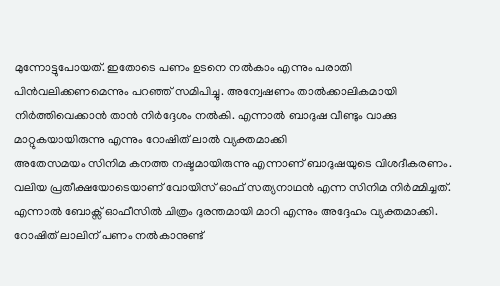മുന്നോട്ടുപോയത്. ഇതോടെ പണം ഉടനെ നൽകാം എന്നും പരാതി പിൻവലിക്കണമെന്നും പറഞ്ഞ് സമിപിച്ചു. അന്വേഷണം താൽക്കാലികമായി നിർത്തിവെക്കാൻ താൻ നിർദ്ദേശം നൽകി. എന്നാൽ ബാദുഷ വീണ്ടും വാക്കു മാറ്റുകയായിരുന്നു എന്നും റോഷിത് ലാൽ വ്യക്തമാക്കി
അതേസമയം സിനിമ കനത്ത നഷ്ടമായിരുന്നു എന്നാണ് ബാദുഷയുടെ വിശദീകരണം. വലിയ പ്രതീക്ഷയോടെയാണ് വോയിസ് ഓഫ് സത്യനാഥൻ എന്ന സിനിമ നിർമ്മിച്ചത്. എന്നാൽ ബോക്സ് ഓഫീസിൽ ചിത്രം ദുരന്തമായി മാറി എന്നും അദ്ദേഹം വ്യക്തമാക്കി. റോഷിത് ലാലിന് പണം നൽകാനുണ്ട്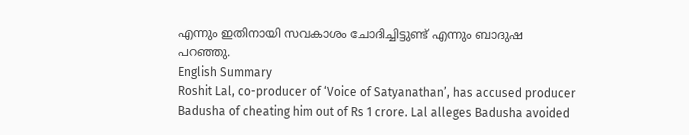എന്നും ഇതിനായി സവകാശം ചോദിച്ചിട്ടുണ്ട് എന്നും ബാദുഷ പറഞ്ഞു.
English Summary
Roshit Lal, co-producer of ‘Voice of Satyanathan’, has accused producer Badusha of cheating him out of Rs 1 crore. Lal alleges Badusha avoided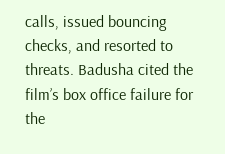calls, issued bouncing checks, and resorted to threats. Badusha cited the film’s box office failure for the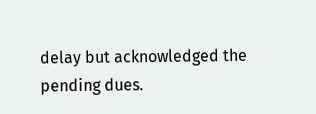delay but acknowledged the pending dues.